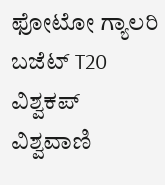ಫೋಟೋ ಗ್ಯಾಲರಿ ಬಜೆಟ್ T20 ವಿಶ್ವಕಪ್ ವಿಶ್ವವಾಣಿ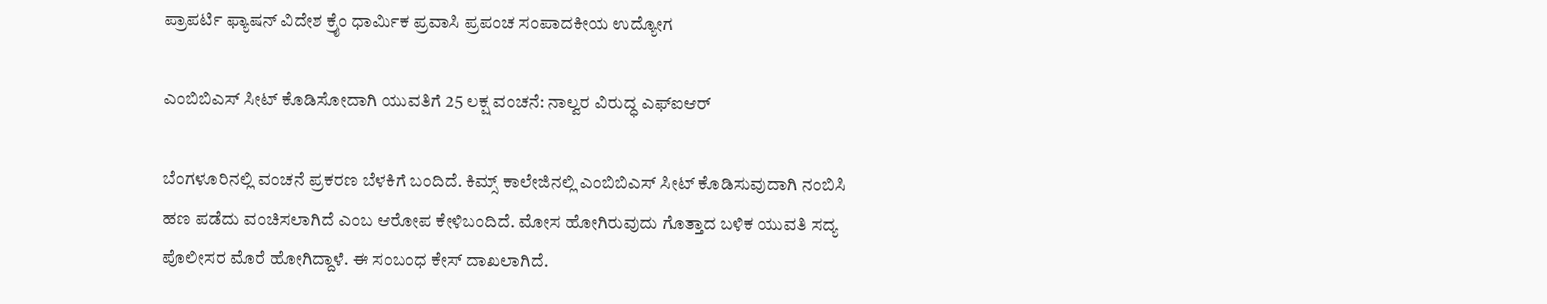ಪ್ರಾಪರ್ಟಿ ಫ್ಯಾಷನ್ ವಿದೇಶ ಕ್ರೈಂ ಧಾರ್ಮಿಕ ಪ್ರವಾಸಿ ಪ್ರಪಂಚ ಸಂಪಾದಕೀಯ ಉದ್ಯೋಗ

ಎಂಬಿಬಿಎಸ್‌ ಸೀಟ್‌ ಕೊಡಿಸೋದಾಗಿ ಯುವತಿಗೆ 25 ಲಕ್ಷ ವಂಚನೆ: ನಾಲ್ವರ ವಿರುದ್ಧ ಎಫ್‌ಐಆರ್‌

ಬೆಂಗಳೂರಿನಲ್ಲಿ ವಂಚನೆ ಪ್ರಕರಣ ಬೆಳಕಿಗೆ ಬಂದಿದೆ. ಕಿಮ್ಸ್ ಕಾಲೇಜಿನಲ್ಲಿ ಎಂಬಿಬಿಎಸ್‌ ಸೀಟ್ ಕೊಡಿಸುವುದಾಗಿ ನಂಬಿಸಿ ಹಣ ಪಡೆದು ವಂಚಿಸಲಾಗಿದೆ ಎಂಬ ಆರೋಪ ಕೇಳಿಬಂದಿದೆ. ಮೋಸ ಹೋಗಿರುವುದು ಗೊತ್ತಾದ ಬಳಿಕ ಯುವತಿ ಸದ್ಯ ಪೊಲೀಸರ ಮೊರೆ ಹೋಗಿದ್ದಾಳೆ. ಈ ಸಂಬಂಧ ಕೇಸ್‌ ದಾಖಲಾಗಿದೆ.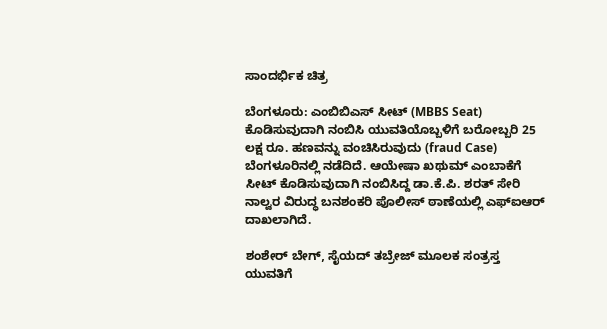ಸಾಂದರ್ಭಿಕ ಚಿತ್ರ

ಬೆಂಗಳೂರು: ಎಂಬಿಬಿಎಸ್‌ ಸೀಟ್ (MBBS Seat) ಕೊಡಿಸುವುದಾಗಿ ನಂಬಿಸಿ ಯುವತಿಯೊಬ್ಬಳಿಗೆ ಬರೋಬ್ಬರಿ 25 ಲಕ್ಷ ರೂ. ಹಣವನ್ನು ವಂಚಿಸಿರುವುದು (fraud Case) ಬೆಂಗಳೂರಿನಲ್ಲಿ ನಡೆದಿದೆ. ಆಯೇಷಾ ಖಥುಮ್ ಎಂಬಾಕೆಗೆ ಸೀಟ್ ಕೊಡಿಸುವುದಾಗಿ ನಂಬಿಸಿದ್ದ ಡಾ.ಕೆ.ಪಿ. ಶರತ್ ಸೇರಿ ನಾಲ್ವರ ವಿರುದ್ಧ ಬನಶಂಕರಿ ಪೊಲೀಸ್ ಠಾಣೆಯಲ್ಲಿ ಎಫ್‌ಐಆರ್ ದಾಖಲಾಗಿದೆ.

ಶಂಶೇರ್ ಬೇಗ್, ಸೈಯದ್ ತಬ್ರೇಜ್ ಮೂಲಕ ಸಂತ್ರಸ್ತ ಯುವತಿಗೆ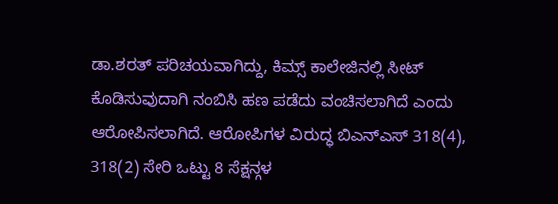ಡಾ.ಶರತ್ ಪರಿಚಯವಾಗಿದ್ದು, ಕಿಮ್ಸ್ ಕಾಲೇಜಿನಲ್ಲಿ ಸೀಟ್ ಕೊಡಿಸುವುದಾಗಿ ನಂಬಿಸಿ ಹಣ ಪಡೆದು ವಂಚಿಸಲಾಗಿದೆ ಎಂದು ಆರೋಪಿಸಲಾಗಿದೆ. ಆರೋಪಿಗಳ ವಿರುದ್ಧ ಬಿಎನ್‌ಎಸ್‌ 318(4), 318(2) ಸೇರಿ ಒಟ್ಟು 8 ಸೆಕ್ಷನ್ಗಳ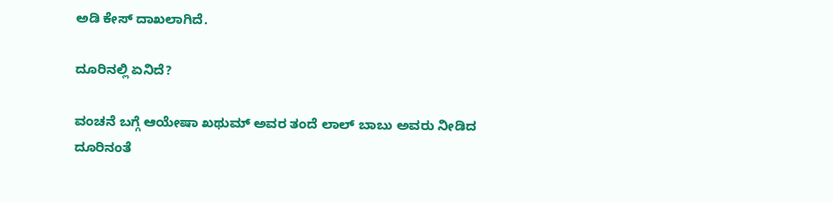ಅಡಿ ಕೇಸ್‌ ದಾಖಲಾಗಿದೆ.

ದೂರಿನಲ್ಲಿ ಏನಿದೆ?

ವಂಚನೆ ಬಗ್ಗೆ ಆಯೇಷಾ ಖಥುಮ್ ಅವರ ತಂದೆ ಲಾಲ್ ಬಾಬು ಅವರು ನೀಡಿದ ದೂರಿನಂತೆ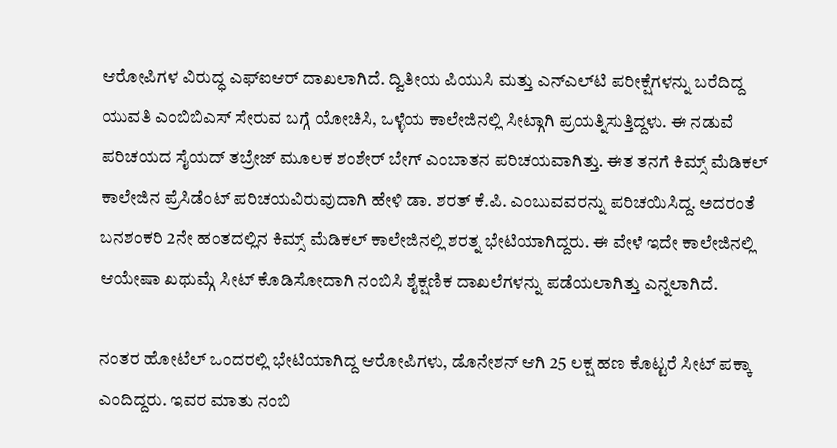ಆರೋಪಿಗಳ ವಿರುದ್ಧ ಎಫ್‌ಐಆರ್‌ ದಾಖಲಾಗಿದೆ. ದ್ವಿತೀಯ ಪಿಯುಸಿ ಮತ್ತು ಎನ್ಎ‌ಲ್‌ಟಿ ಪರೀಕ್ಷೆಗಳನ್ನು ಬರೆದಿದ್ದ ಯುವತಿ ಎಂಬಿಬಿಎಸ್‌ ಸೇರುವ ಬಗ್ಗೆ ಯೋಚಿಸಿ, ಒಳ್ಳೆಯ ಕಾಲೇಜಿನಲ್ಲಿ ಸೀಟ್ಗಾಗಿ ಪ್ರಯತ್ನಿಸುತ್ತಿದ್ದಳು. ಈ ನಡುವೆ ಪರಿಚಯದ ಸೈಯದ್‌ ತಬ್ರೇಜ್ ಮೂಲಕ ಶಂಶೇರ್ ಬೇಗ್ ಎಂಬಾತನ ಪರಿಚಯವಾಗಿತ್ತು. ಈತ ತನಗೆ ಕಿಮ್ಸ್‌ ಮೆಡಿಕಲ್ ಕಾಲೇಜಿನ ಪ್ರೆಸಿಡೆಂಟ್ ಪರಿಚಯವಿರುವುದಾಗಿ ಹೇಳಿ ಡಾ. ಶರತ್ ಕೆ.ಪಿ. ಎಂಬುವವರನ್ನು ಪರಿಚಯಿಸಿದ್ದ. ಅದರಂತೆ ಬನಶಂಕರಿ 2ನೇ ಹಂತದಲ್ಲಿನ ಕಿಮ್ಸ್‌ ಮೆಡಿಕಲ್ ಕಾಲೇಜಿನಲ್ಲಿ ಶರತ್ನ ಭೇಟಿಯಾಗಿದ್ದರು. ಈ ವೇಳೆ ಇದೇ ಕಾಲೇಜಿನಲ್ಲಿ ಆಯೇಷಾ ಖಥುಮ್ಗೆ ಸೀಟ್ ಕೊಡಿಸೋದಾಗಿ ನಂಬಿಸಿ ಶೈಕ್ಷಣಿಕ ದಾಖಲೆಗಳನ್ನು ಪಡೆಯಲಾಗಿತ್ತು ಎನ್ನಲಾಗಿದೆ.

ನಂತರ ಹೋಟೆಲ್ ಒಂದರಲ್ಲಿ ಭೇಟಿಯಾಗಿದ್ದ ಆರೋಪಿಗಳು, ಡೊನೇಶನ್ ಆಗಿ 25 ಲಕ್ಷ ಹಣ ಕೊಟ್ಟರೆ ಸೀಟ್ ಪಕ್ಕಾ ಎಂದಿದ್ದರು. ಇವರ ಮಾತು ನಂಬಿ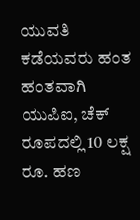ಯುವತಿ ಕಡೆಯವರು ಹಂತ ಹಂತವಾಗಿ ಯುಪಿಐ, ಚೆಕ್ ರೂಪದಲ್ಲಿ 10 ಲಕ್ಷ ರೂ. ಹಣ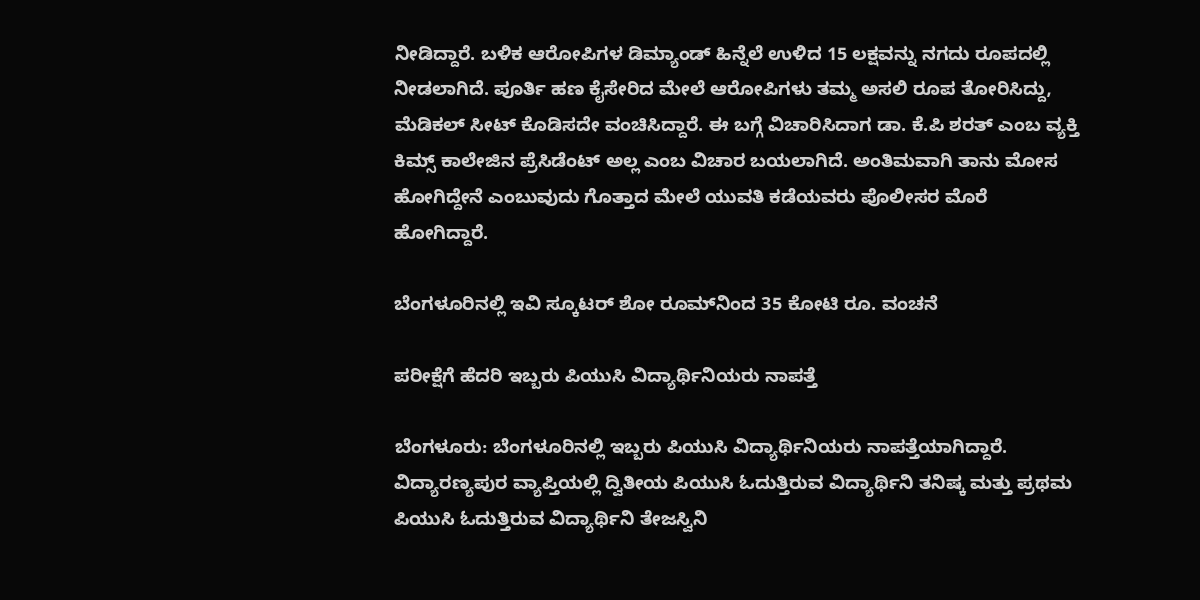ನೀಡಿದ್ದಾರೆ. ಬಳಿಕ ಆರೋಪಿಗಳ ಡಿಮ್ಯಾಂಡ್ ಹಿನ್ನೆಲೆ ಉಳಿದ 15 ಲಕ್ಷವನ್ನು ನಗದು ರೂಪದಲ್ಲಿ ನೀಡಲಾಗಿದೆ. ಪೂರ್ತಿ ಹಣ ಕೈಸೇರಿದ ಮೇಲೆ ಆರೋಪಿಗಳು ತಮ್ಮ ಅಸಲಿ ರೂಪ ತೋರಿಸಿದ್ದು, ಮೆಡಿಕಲ್ ಸೀಟ್ ಕೊಡಿಸದೇ ವಂಚಿಸಿದ್ದಾರೆ. ಈ ಬಗ್ಗೆ ವಿಚಾರಿಸಿದಾಗ ಡಾ. ಕೆ.ಪಿ ಶರತ್ ಎಂಬ ವ್ಯಕ್ತಿ ಕಿಮ್ಸ್ ಕಾಲೇಜಿನ ಪ್ರೆಸಿಡೆಂಟ್ ಅಲ್ಲ ಎಂಬ ವಿಚಾರ ಬಯಲಾಗಿದೆ. ಅಂತಿಮವಾಗಿ ತಾನು ಮೋಸ ಹೋಗಿದ್ದೇನೆ ಎಂಬುವುದು ಗೊತ್ತಾದ ಮೇಲೆ ಯುವತಿ ಕಡೆಯವರು ಪೊಲೀಸರ ಮೊರೆ ಹೋಗಿದ್ದಾರೆ.

ಬೆಂಗಳೂರಿನಲ್ಲಿ ಇವಿ ಸ್ಕೂಟರ್ ಶೋ ರೂಮ್‌ನಿಂದ 35 ಕೋಟಿ ರೂ. ವಂಚನೆ

ಪರೀಕ್ಷೆಗೆ ಹೆದರಿ ಇಬ್ಬರು ಪಿಯುಸಿ ವಿದ್ಯಾರ್ಥಿನಿಯರು ನಾಪತ್ತೆ

ಬೆಂಗಳೂರು: ಬೆಂಗಳೂರಿನಲ್ಲಿ ಇಬ್ಬರು ಪಿಯುಸಿ ವಿದ್ಯಾರ್ಥಿನಿಯರು ನಾಪತ್ತೆಯಾಗಿದ್ದಾರೆ. ವಿದ್ಯಾರಣ್ಯಪುರ ವ್ಯಾಪ್ತಿಯಲ್ಲಿ ದ್ವಿತೀಯ ಪಿಯುಸಿ ಓದುತ್ತಿರುವ ವಿದ್ಯಾರ್ಥಿನಿ ತನಿಷ್ಕ ಮತ್ತು ಪ್ರಥಮ ಪಿಯುಸಿ ಓದುತ್ತಿರುವ ವಿದ್ಯಾರ್ಥಿನಿ ತೇಜಸ್ವಿನಿ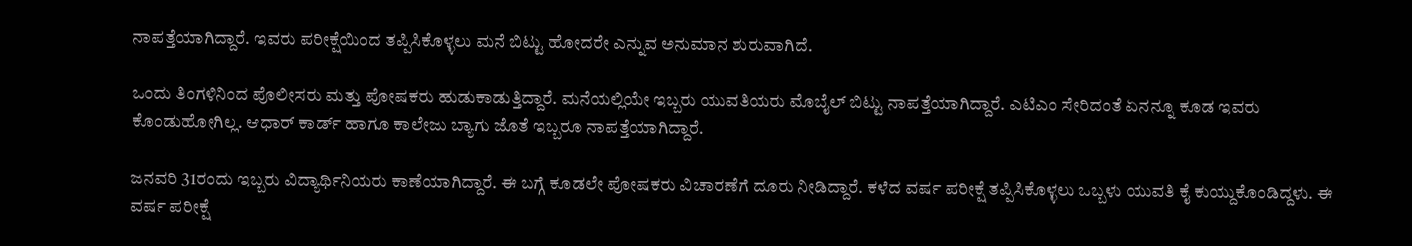ನಾಪತ್ತೆಯಾಗಿದ್ದಾರೆ. ಇವರು ಪರೀಕ್ಷೆಯಿಂದ ತಪ್ಪಿಸಿಕೊಳ್ಳಲು ಮನೆ ಬಿಟ್ಟು ಹೋದರೇ ಎನ್ನುವ ಅನುಮಾನ ಶುರುವಾಗಿದೆ.

ಒಂದು ತಿಂಗಳಿನಿಂದ ಪೊಲೀಸರು ಮತ್ತು ಪೋಷಕರು ಹುಡುಕಾಡುತ್ತಿದ್ದಾರೆ. ಮನೆಯಲ್ಲಿಯೇ ಇಬ್ಬರು ಯುವತಿಯರು ಮೊಬೈಲ್ ಬಿಟ್ಟು ನಾಪತ್ತೆಯಾಗಿದ್ದಾರೆ. ಎಟಿಎಂ ಸೇರಿದಂತೆ ಏನನ್ನೂ ಕೂಡ ಇವರು ಕೊಂಡುಹೋಗಿಲ್ಲ. ಆಧಾರ್ ಕಾರ್ಡ್ ಹಾಗೂ ಕಾಲೇಜು ಬ್ಯಾಗು ಜೊತೆ ಇಬ್ಬರೂ ನಾಪತ್ತೆಯಾಗಿದ್ದಾರೆ.

ಜನವರಿ 31ರಂದು ಇಬ್ಬರು ವಿದ್ಯಾರ್ಥಿನಿಯರು ಕಾಣೆಯಾಗಿದ್ದಾರೆ. ಈ ಬಗ್ಗೆ ಕೂಡಲೇ ಪೋಷಕರು ವಿಚಾರಣೆಗೆ ದೂರು ನೀಡಿದ್ದಾರೆ. ಕಳೆದ ವರ್ಷ ಪರೀಕ್ಷೆ ತಪ್ಪಿಸಿಕೊಳ್ಳಲು ಒಬ್ಬಳು ಯುವತಿ ಕೈ ಕುಯ್ದುಕೊಂಡಿದ್ದಳು. ಈ ವರ್ಷ ಪರೀಕ್ಷೆ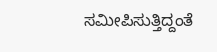ಸಮೀಪಿಸುತ್ತಿದ್ದಂತೆ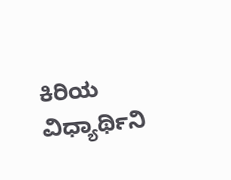ಕಿರಿಯ ವಿಧ್ಯಾರ್ಥಿನಿ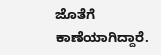ಜೊತೆಗೆ ಕಾಣೆಯಾಗಿದ್ದಾರೆ.